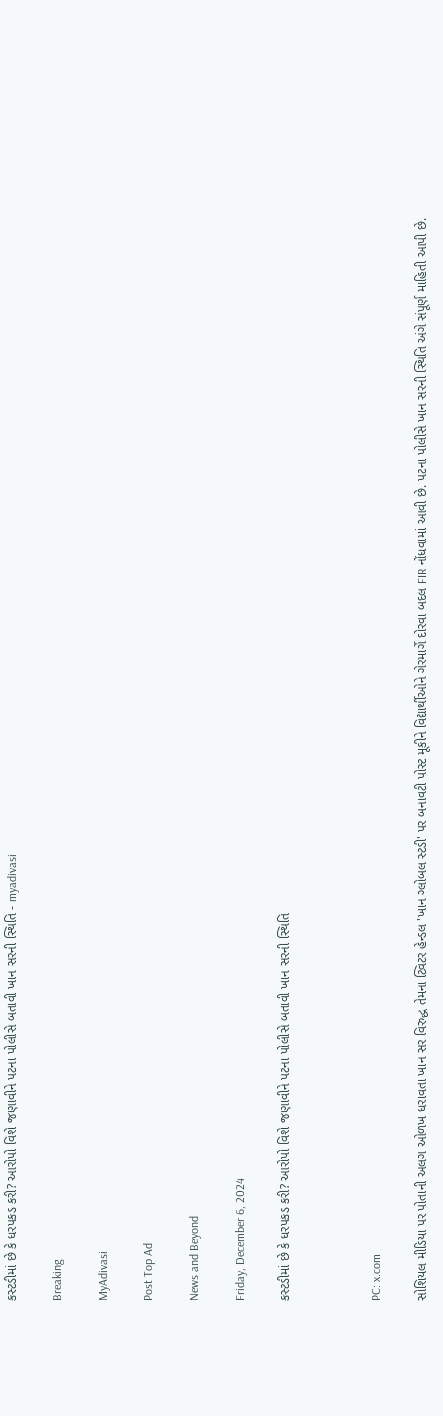કસ્ટડીમાં છે કે ધરપકડ કરી? આરોપો વિશે જણાવીને પટના પોલીસે બતાવી ખાન સરની સ્થિતિ - myadivasi

Breaking

MyAdivasi

Post Top Ad

News and Beyond

Friday, December 6, 2024

કસ્ટડીમાં છે કે ધરપકડ કરી? આરોપો વિશે જણાવીને પટના પોલીસે બતાવી ખાન સરની સ્થિતિ



PC: x.com

સોશિયલ મીડિયા પર પોતાની અલગ ઓળખ ધરાવતા ખાન સર વિરુદ્ધ તેમના ટ્વિટર હેન્ડલ 'ખાન ગ્લોબલ સ્ટડી' પર બનાવટી પોસ્ટ મૂકીને વિદ્યાર્થીઓને ગેરમાર્ગે દોરવા બદલ FIR નોંધવામાં આવી છે. પટના પોલીસે ખાન સરની સ્થિતિ અંગે સંપૂર્ણ માહિતી આપી છે.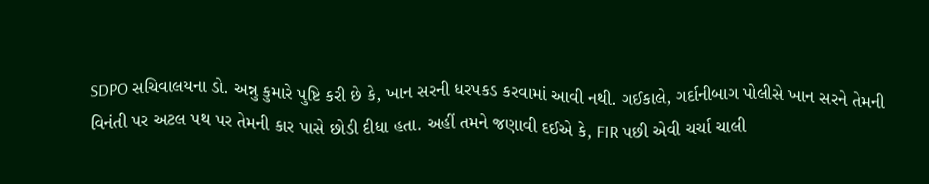SDPO સચિવાલયના ડો. અન્નુ કુમારે પુષ્ટિ કરી છે કે, ખાન સરની ધરપકડ કરવામાં આવી નથી. ગઈકાલે, ગર્દાનીબાગ પોલીસે ખાન સરને તેમની વિનંતી પર અટલ પથ પર તેમની કાર પાસે છોડી દીધા હતા. અહીં તમને જણાવી દઈએ કે, FIR પછી એવી ચર્ચા ચાલી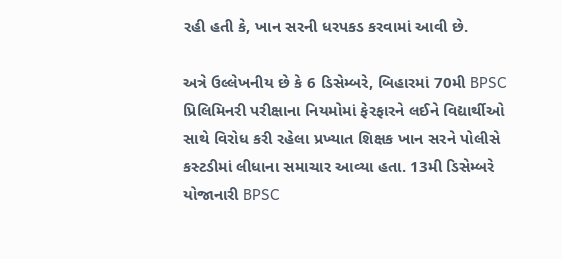રહી હતી કે, ખાન સરની ધરપકડ કરવામાં આવી છે.

અત્રે ઉલ્લેખનીય છે કે 6 ડિસેમ્બરે, બિહારમાં 70મી BPSC પ્રિલિમિનરી પરીક્ષાના નિયમોમાં ફેરફારને લઈને વિદ્યાર્થીઓ સાથે વિરોધ કરી રહેલા પ્રખ્યાત શિક્ષક ખાન સરને પોલીસે કસ્ટડીમાં લીધાના સમાચાર આવ્યા હતા. 13મી ડિસેમ્બરે યોજાનારી BPSC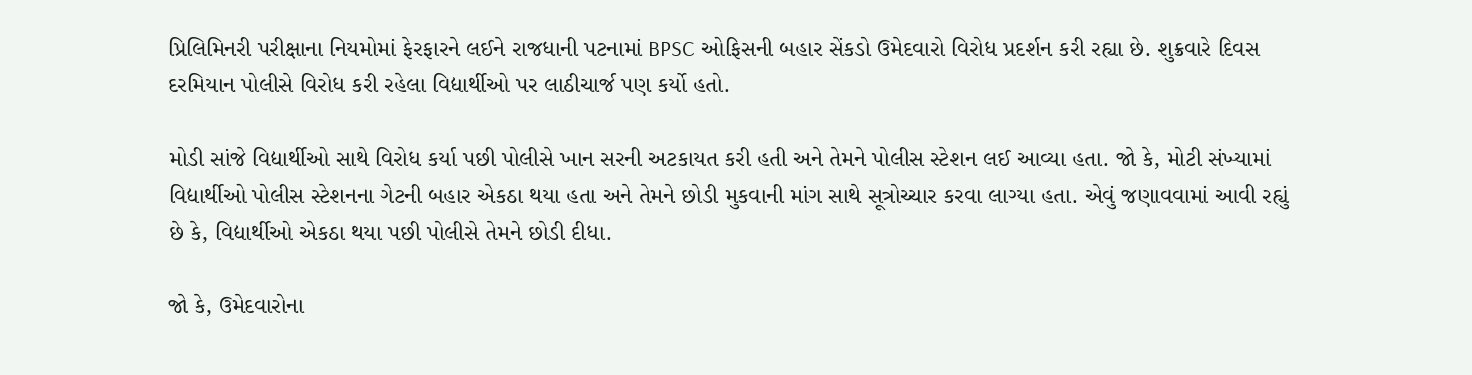પ્રિલિમિનરી પરીક્ષાના નિયમોમાં ફેરફારને લઈને રાજધાની પટનામાં BPSC ઓફિસની બહાર સેંકડો ઉમેદવારો વિરોધ પ્રદર્શન કરી રહ્યા છે. શુક્રવારે દિવસ દરમિયાન પોલીસે વિરોધ કરી રહેલા વિદ્યાર્થીઓ પર લાઠીચાર્જ પણ કર્યો હતો.

મોડી સાંજે વિદ્યાર્થીઓ સાથે વિરોધ કર્યા પછી પોલીસે ખાન સરની અટકાયત કરી હતી અને તેમને પોલીસ સ્ટેશન લઈ આવ્યા હતા. જો કે, મોટી સંખ્યામાં વિદ્યાર્થીઓ પોલીસ સ્ટેશનના ગેટની બહાર એકઠા થયા હતા અને તેમને છોડી મુકવાની માંગ સાથે સૂત્રોચ્ચાર કરવા લાગ્યા હતા. એવું જણાવવામાં આવી રહ્યું છે કે, વિદ્યાર્થીઓ એકઠા થયા પછી પોલીસે તેમને છોડી દીધા.

જો કે, ઉમેદવારોના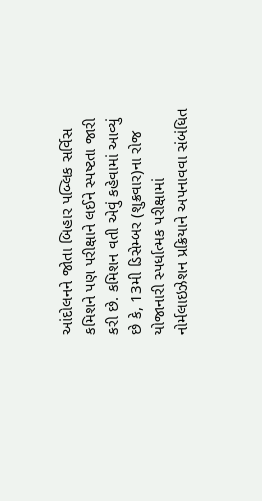આંદોલનને જોતા બિહાર પબ્લિક સર્વિસ કમિશને પણ પરીક્ષાને લઈને સ્પષ્ટતા જારી કરી છે. કમિશન વતી એવું કહેવામાં આવ્યું છે કે, 13મી ડિસેમ્બર (શુક્રવાર)ના રોજ યોજાનારી સ્પર્ધાત્મક પરીક્ષામાં નોર્મલાઇઝેશન પ્રક્રિયાને અપનાવવા સંબંધિત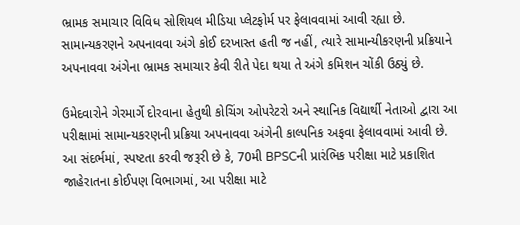ભ્રામક સમાચાર વિવિધ સોશિયલ મીડિયા પ્લેટફોર્મ પર ફેલાવવામાં આવી રહ્યા છે. સામાન્યકરણને અપનાવવા અંગે કોઈ દરખાસ્ત હતી જ નહીં, ત્યારે સામાન્યીકરણની પ્રક્રિયાને અપનાવવા અંગેના ભ્રામક સમાચાર કેવી રીતે પેદા થયા તે અંગે કમિશન ચોંકી ઉઠ્યું છે.

ઉમેદવારોને ગેરમાર્ગે દોરવાના હેતુથી કોચિંગ ઓપરેટરો અને સ્થાનિક વિદ્યાર્થી નેતાઓ દ્વારા આ પરીક્ષામાં સામાન્યકરણની પ્રક્રિયા અપનાવવા અંગેની કાલ્પનિક અફવા ફેલાવવામાં આવી છે. આ સંદર્ભમાં, સ્પષ્ટતા કરવી જરૂરી છે કે, 70મી BPSCની પ્રારંભિક પરીક્ષા માટે પ્રકાશિત જાહેરાતના કોઈપણ વિભાગમાં, આ પરીક્ષા માટે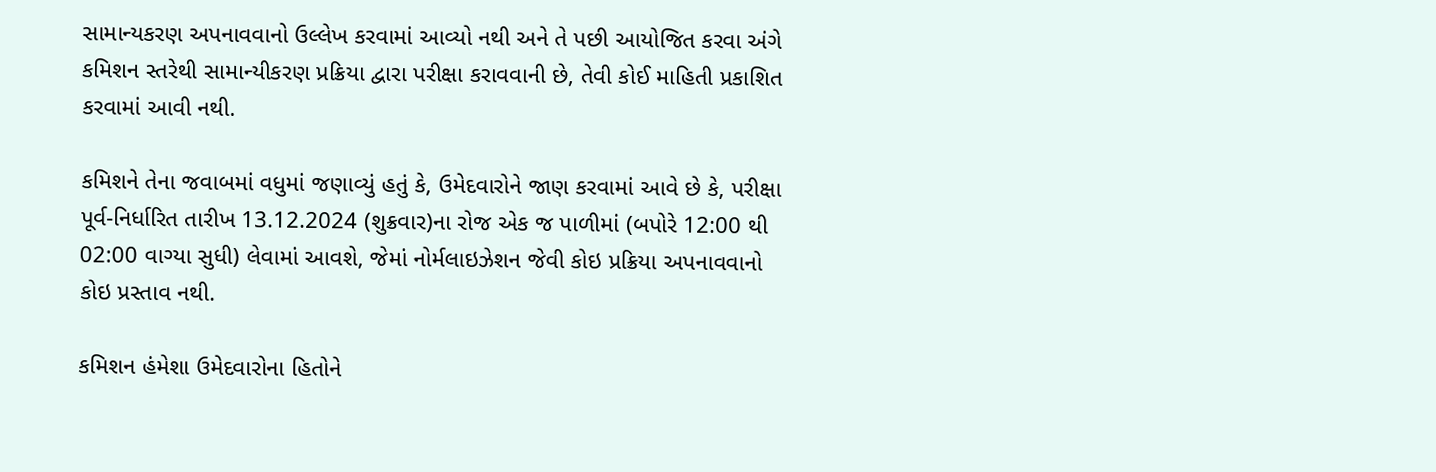સામાન્યકરણ અપનાવવાનો ઉલ્લેખ કરવામાં આવ્યો નથી અને તે પછી આયોજિત કરવા અંગે કમિશન સ્તરેથી સામાન્યીકરણ પ્રક્રિયા દ્વારા પરીક્ષા કરાવવાની છે, તેવી કોઈ માહિતી પ્રકાશિત કરવામાં આવી નથી.

કમિશને તેના જવાબમાં વધુમાં જણાવ્યું હતું કે, ઉમેદવારોને જાણ કરવામાં આવે છે કે, પરીક્ષા પૂર્વ-નિર્ધારિત તારીખ 13.12.2024 (શુક્રવાર)ના રોજ એક જ પાળીમાં (બપોરે 12:00 થી 02:00 વાગ્યા સુધી) લેવામાં આવશે, જેમાં નોર્મલાઇઝેશન જેવી કોઇ પ્રક્રિયા અપનાવવાનો કોઇ પ્રસ્તાવ નથી.

કમિશન હંમેશા ઉમેદવારોના હિતોને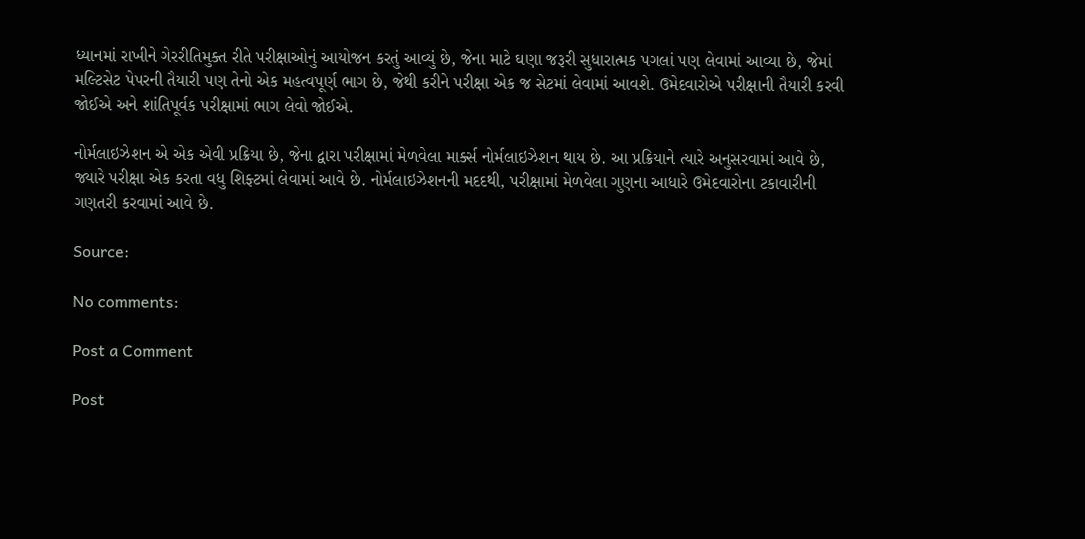ધ્યાનમાં રાખીને ગેરરીતિમુક્ત રીતે પરીક્ષાઓનું આયોજન કરતું આવ્યું છે, જેના માટે ઘણા જરૂરી સુધારાત્મક પગલાં પણ લેવામાં આવ્યા છે, જેમાં મલ્ટિસેટ પેપરની તૈયારી પણ તેનો એક મહત્વપૂર્ણ ભાગ છે, જેથી કરીને પરીક્ષા એક જ સેટમાં લેવામાં આવશે. ઉમેદવારોએ પરીક્ષાની તૈયારી કરવી જોઈએ અને શાંતિપૂર્વક પરીક્ષામાં ભાગ લેવો જોઈએ.

નોર્મલાઇઝેશન એ એક એવી પ્રક્રિયા છે, જેના દ્વારા પરીક્ષામાં મેળવેલા માર્ક્સ નોર્મલાઇઝેશન થાય છે. આ પ્રક્રિયાને ત્યારે અનુસરવામાં આવે છે, જ્યારે પરીક્ષા એક કરતા વધુ શિફ્ટમાં લેવામાં આવે છે. નોર્મલાઇઝેશનની મદદથી, પરીક્ષામાં મેળવેલા ગુણના આધારે ઉમેદવારોના ટકાવારીની ગણતરી કરવામાં આવે છે.

Source:

No comments:

Post a Comment

Post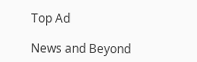Top Ad

News and Beyond